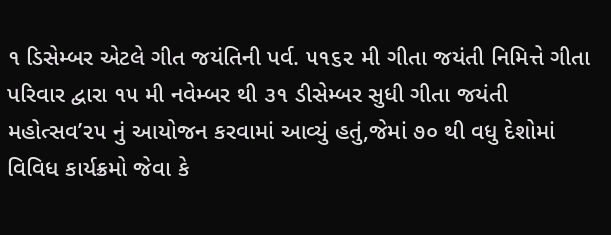૧ ડિસેમ્બર એટલે ગીત જયંતિની પર્વ. ૫૧૬૨ મી ગીતા જયંતી નિમિત્તે ગીતા પરિવાર દ્વારા ૧૫ મી નવેમ્બર થી ૩૧ ડીસેમ્બર સુધી ગીતા જયંતી મહોત્સવ’૨૫ નું આયોજન કરવામાં આવ્યું હતું,જેમાં ૭૦ થી વધુ દેશોમાં વિવિધ કાર્યક્રમો જેવા કે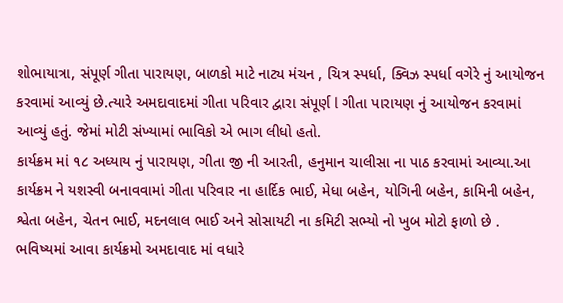શોભાયાત્રા, સંપૂર્ણ ગીતા પારાયણ, બાળકો માટે નાટ્ય મંચન , ચિત્ર સ્પર્ધા, ક્વિઝ સ્પર્ધા વગેરે નું આયોજન કરવામાં આવ્યું છે.ત્યારે અમદાવાદમાં ગીતા પરિવાર દ્વારા સંપૂર્ણ l ગીતા પારાયણ નું આયોજન કરવામાં આવ્યું હતું. જેમાં મોટી સંખ્યામાં ભાવિકો એ ભાગ લીધો હતો.
કાર્યક્રમ માં ૧૮ અધ્યાય નું પારાયણ, ગીતા જી ની આરતી, હનુમાન ચાલીસા ના પાઠ કરવામાં આવ્યા.આ કાર્યક્રમ ને યશસ્વી બનાવવામાં ગીતા પરિવાર ના હાર્દિક ભાઈ, મેધા બહેન, યોગિની બહેન, કામિની બહેન, શ્વેતા બહેન, ચેતન ભાઈ, મદનલાલ ભાઈ અને સોસાયટી ના કમિટી સભ્યો નો ખુબ મોટો ફાળો છે . ભવિષ્યમાં આવા કાર્યક્રમો અમદાવાદ માં વધારે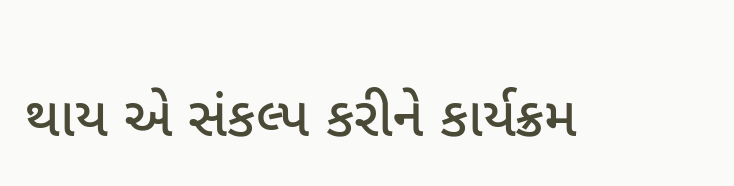થાય એ સંકલ્પ કરીને કાર્યક્રમ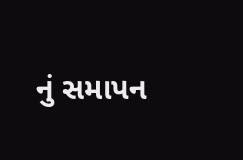નું સમાપન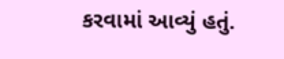કરવામાં આવ્યું હતું.